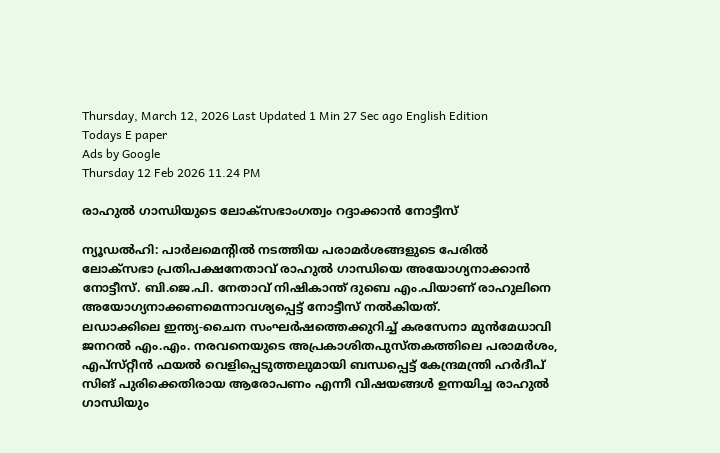Thursday, March 12, 2026 Last Updated 1 Min 27 Sec ago English Edition
Todays E paper
Ads by Google
Thursday 12 Feb 2026 11.24 PM

രാഹുല്‍ ഗാന്ധിയുടെ ലോക്‌സഭാംഗത്വം റദ്ദാക്കാന്‍ നോട്ടീസ്‌

ന്യൂഡല്‍ഹി: പാര്‍ലമെന്റില്‍ നടത്തിയ പരാമര്‍ശങ്ങളുടെ പേരില്‍ ലോക്‌സഭാ പ്രതിപക്ഷനേതാവ്‌ രാഹുല്‍ ഗാന്ധിയെ അയോഗ്യനാക്കാന്‍ നോട്ടീസ്‌. ബി.ജെ.പി. നേതാവ്‌ നിഷികാന്ത്‌ ദുബെ എം.പിയാണ്‌ രാഹുലിനെ അയോഗ്യനാക്കണമെന്നാവശ്യപ്പെട്ട്‌ നോട്ടീസ്‌ നല്‍കിയത്‌.
ലഡാക്കിലെ ഇന്ത്യ-ചൈന സംഘര്‍ഷത്തെക്കുറിച്ച്‌ കരസേനാ മുന്‍മേധാവി ജനറല്‍ എം.എം. നരവനെയുടെ അപ്രകാശിതപുസ്‌തകത്തിലെ പരാമര്‍ശം, എപ്‌സ്‌റ്റീന്‍ ഫയല്‍ വെളിപ്പെടുത്തലുമായി ബന്ധപ്പെട്ട്‌ കേന്ദ്രമന്ത്രി ഹര്‍ദീപ്‌ സിങ്‌ പുരിക്കെതിരായ ആരോപണം എന്നീ വിഷയങ്ങള്‍ ഉന്നയിച്ച രാഹുല്‍ ഗാന്ധിയും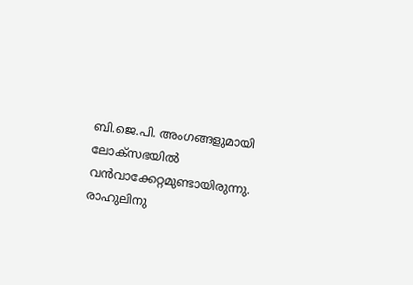ബി.ജെ.പി. അംഗങ്ങളുമായി ലോക്‌സഭയില്‍ വന്‍വാക്കേറ്റമുണ്ടായിരുന്നു. രാഹുലിനു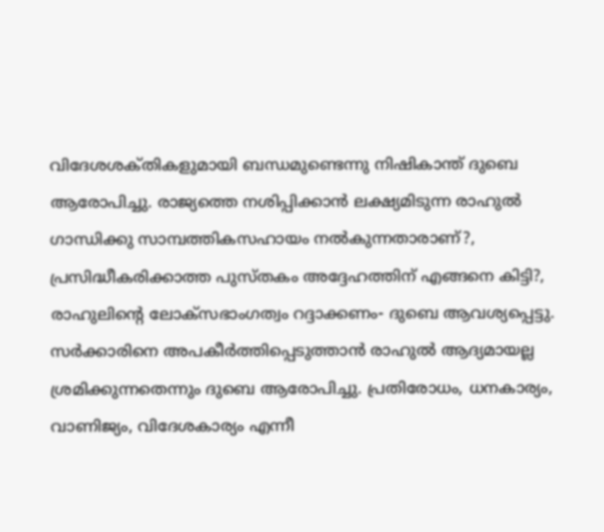വിദേശശക്‌തികളുമായി ബന്ധമുണ്ടെന്നു നിഷികാന്ത്‌ ദുബെ ആരോപിച്ചു. രാജ്യത്തെ നശിപ്പിക്കാന്‍ ലക്ഷ്യമിടുന്ന രാഹുല്‍ ഗാന്ധിക്കു സാമ്പത്തികസഹായം നല്‍കുന്നതാരാണ്‌?, പ്രസിദ്ധീകരിക്കാത്ത പുസ്‌തകം അദ്ദേഹത്തിന്‌ എങ്ങനെ കിട്ടി?, രാഹുലിന്റെ ലോക്‌സഭാംഗത്വം റദ്ദാക്കണം- ദുബെ ആവശ്യപ്പെട്ടു.
സര്‍ക്കാരിനെ അപകീര്‍ത്തിപ്പെടുത്താന്‍ രാഹുല്‍ ആദ്യമായല്ല ശ്രമിക്കുന്നതെന്നും ദുബെ ആരോപിച്ചു. പ്രതിരോധം, ധനകാര്യം, വാണിജ്യം, വിദേശകാര്യം എന്നീ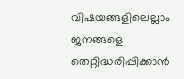വിഷയങ്ങളിലെല്ലാം ജനങ്ങളെ തെറ്റിദ്ധരിപ്പിക്കാന്‍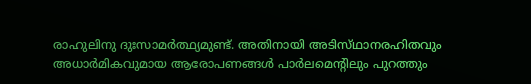രാഹുലിനു ദുഃസാമര്‍ത്ഥ്യമുണ്ട്‌. അതിനായി അടിസ്‌ഥാനരഹിതവും അധാര്‍മികവുമായ ആരോപണങ്ങള്‍ പാര്‍ലമെന്റിലും പുറത്തും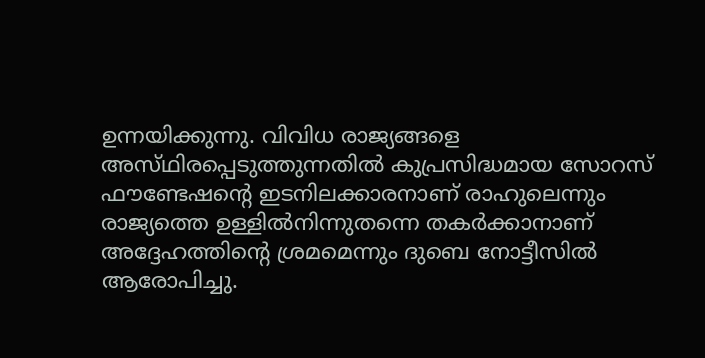ഉന്നയിക്കുന്നു. വിവിധ രാജ്യങ്ങളെ അസ്‌ഥിരപ്പെടുത്തുന്നതില്‍ കുപ്രസിദ്ധമായ സോറസ്‌ ഫൗണ്ടേഷന്റെ ഇടനിലക്കാരനാണ്‌ രാഹുലെന്നും രാജ്യത്തെ ഉള്ളില്‍നിന്നുതന്നെ തകര്‍ക്കാനാണ്‌ അദ്ദേഹത്തിന്റെ ശ്രമമെന്നും ദുബെ നോട്ടീസില്‍ ആരോപിച്ചു.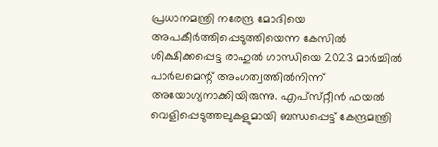പ്രധാനമന്ത്രി നരേന്ദ്ര മോദിയെ അപകീര്‍ത്തിപ്പെടുത്തിയെന്ന കേസില്‍ ശിക്ഷിക്കപ്പെട്ട രാഹുല്‍ ഗാന്ധിയെ 2023 മാര്‍ച്ചില്‍ പാര്‍ലമെന്റ്‌ അംഗത്വത്തില്‍നിന്ന്‌ അയോഗ്യനാക്കിയിരുന്നു. എപ്‌സ്‌റ്റീന്‍ ഫയല്‍ വെളിപ്പെടുത്തലുകളുമായി ബന്ധപ്പെട്ട്‌ കേന്ദ്രമന്ത്രി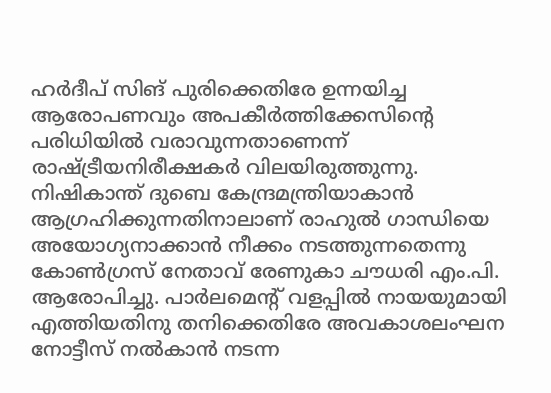ഹര്‍ദീപ്‌ സിങ്‌ പുരിക്കെതിരേ ഉന്നയിച്ച ആരോപണവും അപകീര്‍ത്തിക്കേസിന്റെ പരിധിയില്‍ വരാവുന്നതാണെന്ന്‌ രാഷ്‌ട്രീയനിരീക്ഷകര്‍ വിലയിരുത്തുന്നു.
നിഷികാന്ത്‌ ദുബെ കേന്ദ്രമന്ത്രിയാകാന്‍ ആഗ്രഹിക്കുന്നതിനാലാണ്‌ രാഹുല്‍ ഗാന്ധിയെ അയോഗ്യനാക്കാന്‍ നീക്കം നടത്തുന്നതെന്നു കോണ്‍ഗ്രസ്‌ നേതാവ്‌ രേണുകാ ചൗധരി എം.പി. ആരോപിച്ചു. പാര്‍ലമെന്റ്‌ വളപ്പില്‍ നായയുമായി എത്തിയതിനു തനിക്കെതിരേ അവകാശലംഘന നോട്ടീസ്‌ നല്‍കാന്‍ നടന്ന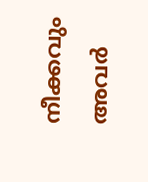നീക്കവും അവര്‍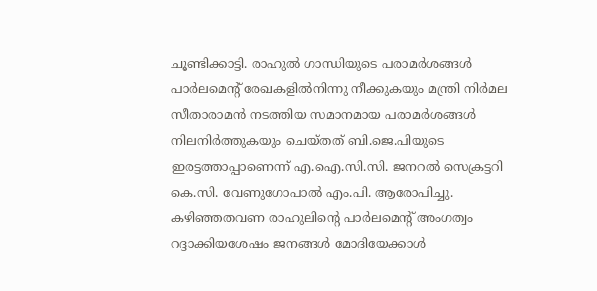ചൂണ്ടിക്കാട്ടി. രാഹുല്‍ ഗാന്ധിയുടെ പരാമര്‍ശങ്ങള്‍ പാര്‍ലമെന്റ്‌ രേഖകളില്‍നിന്നു നീക്കുകയും മന്ത്രി നിര്‍മല സീതാരാമന്‍ നടത്തിയ സമാനമായ പരാമര്‍ശങ്ങള്‍ നിലനിര്‍ത്തുകയും ചെയ്‌തത്‌ ബി.ജെ.പിയുടെ ഇരട്ടത്താപ്പാണെന്ന്‌ എ.ഐ.സി.സി. ജനറല്‍ സെക്രട്ടറി കെ.സി. വേണുഗോപാല്‍ എം.പി. ആരോപിച്ചു. കഴിഞ്ഞതവണ രാഹുലിന്റെ പാര്‍ലമെന്റ്‌ അംഗത്വം റദ്ദാക്കിയശേഷം ജനങ്ങള്‍ മോദിയേക്കാള്‍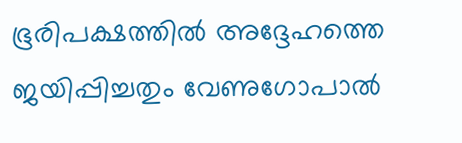ഭൂരിപക്ഷത്തില്‍ അദ്ദേഹത്തെ ജയിപ്പിച്ചതും വേണുഗോപാല്‍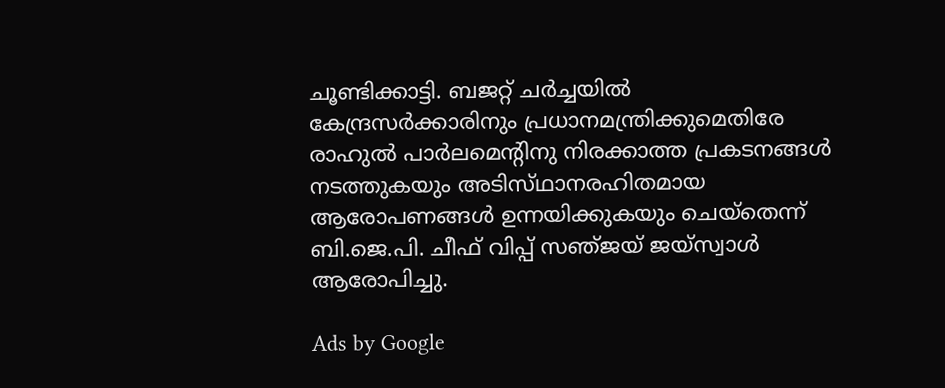ചൂണ്ടിക്കാട്ടി. ബജറ്റ്‌ ചര്‍ച്ചയില്‍ കേന്ദ്രസര്‍ക്കാരിനും പ്രധാനമന്ത്രിക്കുമെതിരേ രാഹുല്‍ പാര്‍ലമെന്റിനു നിരക്കാത്ത പ്രകടനങ്ങള്‍ നടത്തുകയും അടിസ്‌ഥാനരഹിതമായ ആരോപണങ്ങള്‍ ഉന്നയിക്കുകയും ചെയ്‌തെന്ന്‌ ബി.ജെ.പി. ചീഫ്‌ വിപ്പ്‌ സഞ്‌ജയ്‌ ജയ്‌സ്വാള്‍ ആരോപിച്ചു.

Ads by Google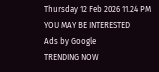Thursday 12 Feb 2026 11.24 PM
YOU MAY BE INTERESTED
Ads by Google
TRENDING NOW